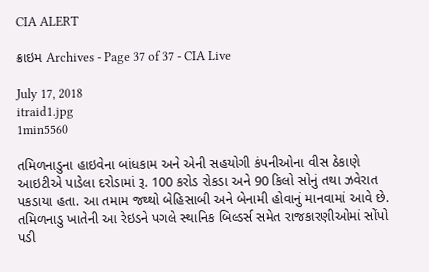CIA ALERT

ક્રાઇમ Archives - Page 37 of 37 - CIA Live

July 17, 2018
itraid1.jpg
1min5560

તમિળનાડુના હાઇવેના બાંધકામ અને એની સહયોગી કંપનીઓના વીસ ઠેકાણે આઇટીએ પાડેલા દરોડામાં રૂ. 100 કરોડ રોકડા અને 90 કિલો સોનું તથા ઝવેરાત પકડાયા હતા. આ તમામ જથ્થો બેહિસાબી અને બેનામી હોવાનું માનવામાં આવે છે. તમિળનાડુ ખાતેની આ રેઇડને પગલે સ્થાનિક બિલ્ડર્સ સમેત રાજકારણીઓમાં સોંપો પડી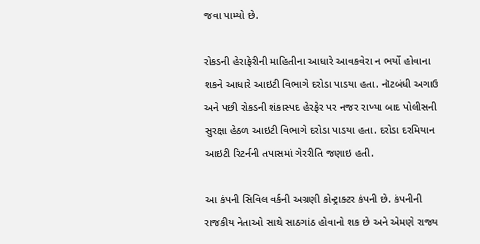જવા પામ્યો છે.

રોકડની હેરાફેરીની માહિતીના આધારે આવકવેરા ન ભર્યો હોવાના શકને આધારે આઇટી વિભાગે દરોડા પાડયા હતા. નૉટબંધી અગાઉ અને પછી રોકડની શંકાસ્પદ હેરફેર પર નજર રાખ્યા બાદ પોલીસની સુરક્ષા હેઠળ આઇટી વિભાગે દરોડા પાડયા હતા. દરોડા દરમિયાન આઇટી રિટર્નની તપાસમાં ગેરરીતિ જણાઇ હતી.

આ કંપની સિવિલ વર્કની અગ્રણી કોન્ટ્રાક્ટર કંપની છે. કંપનીની રાજકીય નેતાઓ સાથે સાઠગાંઠ હોવાનો શક છે અને એમણે રાજ્ય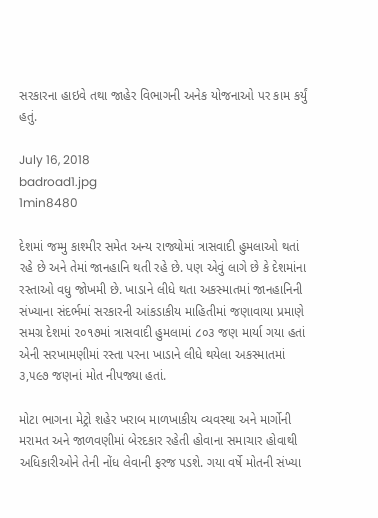સરકારના હાઇવે તથા જાહેર વિભાગની અનેક યોજનાઓ પર કામ કર્યું હતું.

July 16, 2018
badroad1.jpg
1min8480

દેશમાં જમ્મુ કાશ્મીર સમેત અન્ય રાજ્યોમાં ત્રાસવાદી હુમલાઓ થતાં રહે છે અને તેમાં જાનહાનિ થતી રહે છે. પણ એવું લાગે છે કે દેશમાંના રસ્તાઓ વધુ જોખમી છે. ખાડાને લીધે થતા અકસ્માતમાં જાનહાનિની સંખ્યાના સંદર્ભમાં સરકારની આંકડાકીય માહિતીમાં જણાવાયા પ્રમાણે સમગ્ર દેશમાં ૨૦૧૭માં ત્રાસવાદી હુમલામાં ૮૦૩ જણ માર્યા ગયા હતાં એની સરખામણીમાં રસ્તા પરના ખાડાને લીધે થયેલા અકસ્માતમાં ૩,૫૯૭ જણનાં મોત નીપજ્યા હતાં.

મોટા ભાગના મેટ્રો શહેર ખરાબ માળખાકીય વ્યવસ્થા અને માર્ગોની મરામત અને જાળવણીમાં બેરદકાર રહેતી હોવાના સમાચાર હોવાથી અધિકારીઓને તેની નોંધ લેવાની ફરજ પડશે. ગયા વર્ષે મોતની સંખ્યા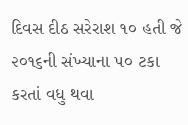દિવસ દીઠ સરેરાશ ૧૦ હતી જે ૨૦૧૬ની સંખ્યાના ૫૦ ટકા કરતાં વધુ થવા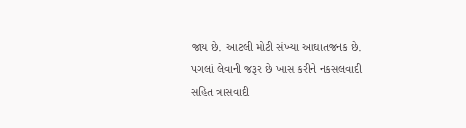જાય છે. આટલી મોટી સંખ્યા આઘાતજનક છે. પગલાં લેવાની જરૂર છે ખાસ કરીને નકસલવાદી સહિત ત્રાસવાદી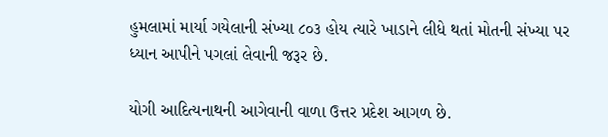હુમલામાં માર્યા ગયેલાની સંખ્યા ૮૦૩ હોય ત્યારે ખાડાને લીધે થતાં મોતની સંખ્યા પર ધ્યાન આપીને પગલાં લેવાની જરૂર છે.

યોગી આદિત્યનાથની આગેવાની વાળા ઉત્તર પ્રદેશ આગળ છે.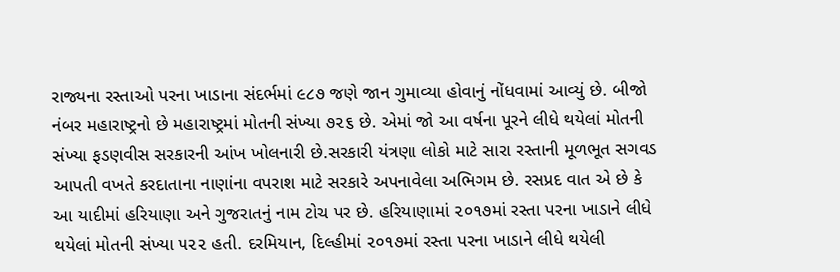રાજ્યના રસ્તાઓ પરના ખાડાના સંદર્ભમાં ૯૮૭ જણે જાન ગુમાવ્યા હોવાનું નોંધવામાં આવ્યું છે. બીજો નંબર મહારાષ્ટ્રનો છે મહારાષ્ટ્રમાં મોતની સંખ્યા ૭૨૬ છે. એમાં જો આ વર્ષના પૂરને લીધે થયેલાં મોતની સંખ્યા ફડણવીસ સરકારની આંખ ખોલનારી છે.સરકારી યંત્રણા લોકો માટે સારા રસ્તાની મૂળભૂત સગવડ આપતી વખતે કરદાતાના નાણાંના વપરાશ માટે સરકારે અપનાવેલા અભિગમ છે. રસપ્રદ વાત એ છે કે આ યાદીમાં હરિયાણા અને ગુજરાતનું નામ ટોચ પર છે. હરિયાણામાં ૨૦૧૭માં રસ્તા પરના ખાડાને લીધે થયેલાં મોતની સંખ્યા ૫૨૨ હતી. દરમિયાન, દિલ્હીમાં ૨૦૧૭માં રસ્તા પરના ખાડાને લીધે થયેલી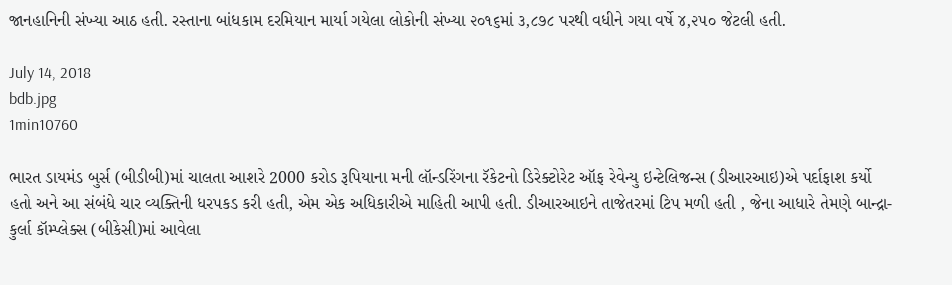જાનહાનિની સંખ્યા આઠ હતી. રસ્તાના બાંધકામ દરમિયાન માર્યા ગયેલા લોકોની સંખ્યા ૨૦૧૬માં ૩,૮૭૮ પરથી વધીને ગયા વર્ષે ૪,૨૫૦ જેટલી હતી.

July 14, 2018
bdb.jpg
1min10760

ભારત ડાયમંડ બુર્સ (બીડીબી)માં ચાલતા આશરે 2000 કરોડ રૂપિયાના મની લૉન્ડરિંગના રૅકેટનો ડિરેક્ટોરેટ ઑફ રેવેન્યુ ઇન્ટેલિજન્સ (ડીઆરઆઇ)એ પર્દાફાશ કર્યો હતો અને આ સંબંધે ચાર વ્યક્તિની ધરપકડ કરી હતી, એમ એક અધિકારીએ માહિતી આપી હતી. ડીઆરઆઇને તાજેતરમાં ટિપ મળી હતી , જેના આધારે તેમણે બાન્દ્રા-કુર્લા કૉમ્પ્લેક્સ (બીકેસી)માં આવેલા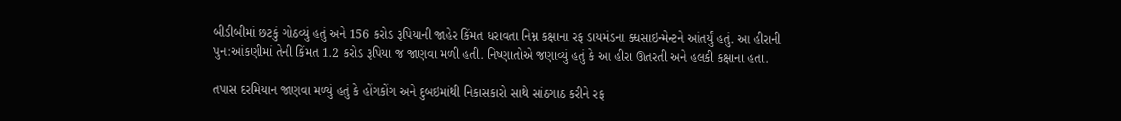બીડીબીમાં છટકું ગોઠવ્યું હતું અને 156 કરોડ રૂપિયાની જાહેર કિંમત ધરાવતા નિમ્ન કક્ષાના રફ ડાયમંડના ક્ધસાઇન્મેન્ટને આંતર્યું હતું. આ હીરાની પુન:આંકણીમાં તેની કિંમત 1.2 કરોડ રૂપિયા જ જાણવા મળી હતી. નિષ્ણાતોએ જણાવ્યું હતું કે આ હીરા ઊતરતી અને હલકી કક્ષાના હતા.

તપાસ દરમિયાન જાણવા મળ્યું હતું કે હોંગકોંગ અને દુબઇમાંથી નિકાસકારો સાથે સાંઠગાઠ કરીને રફ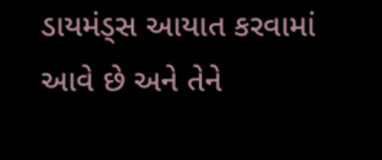ડાયમંડ્સ આયાત કરવામાં આવે છે અને તેને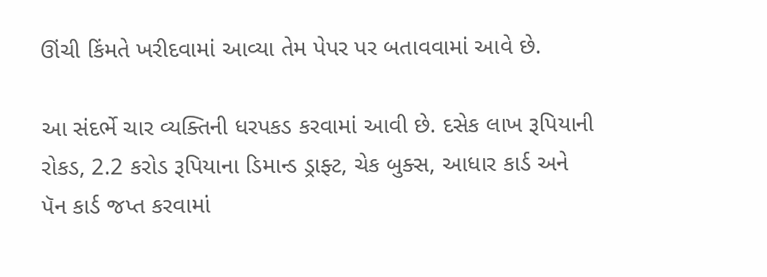ઊંચી કિંમતે ખરીદવામાં આવ્યા તેમ પેપર પર બતાવવામાં આવે છે.

આ સંદર્ભે ચાર વ્યક્તિની ધરપકડ કરવામાં આવી છે. દસેક લાખ રૂપિયાની રોકડ, 2.2 કરોડ રૂપિયાના ડિમાન્ડ ડ્રાફ્ટ, ચેક બુક્સ, આધાર કાર્ડ અને પૅન કાર્ડ જપ્ત કરવામાં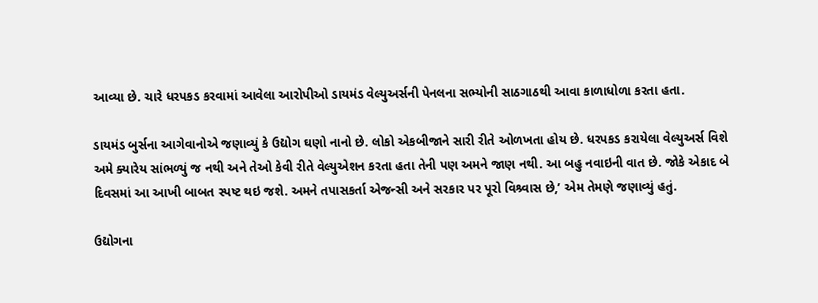આવ્યા છે. ચારે ધરપકડ કરવામાં આવેલા આરોપીઓ ડાયમંડ વેલ્યુઅર્સની પેનલના સભ્યોની સાઠગાઠથી આવા કાળાધોળા કરતા હતા.

ડાયમંડ બુર્સના આગેવાનોએ જણાવ્યું કે ઉદ્યોગ ઘણો નાનો છે. લોકો એકબીજાને સારી રીતે ઓળખતા હોય છે. ધરપકડ કરાયેલા વેલ્યુઅર્સ વિશે અમે ક્યારેય સાંભળ્યું જ નથી અને તેઓ કેવી રીતે વેલ્યુએશન કરતા હતા તેની પણ અમને જાણ નથી. આ બહુ નવાઇની વાત છે. જોકે એકાદ બે દિવસમાં આ આખી બાબત સ્પષ્ટ થઇ જશે. અમને તપાસકર્તા એજન્સી અને સરકાર પર પૂરો વિશ્ર્વાસ છે,’ એમ તેમણે જણાવ્યું હતું.

ઉદ્યોગના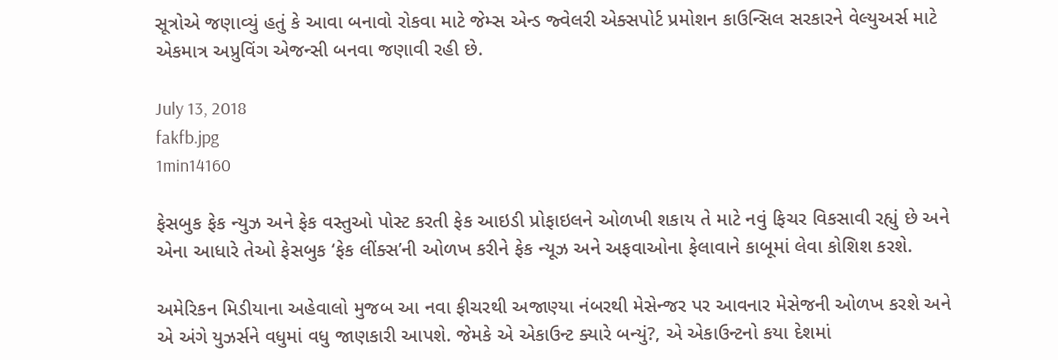સૂત્રોએ જણાવ્યું હતું કે આવા બનાવો રોકવા માટે જેમ્સ એન્ડ જ્વેલરી એક્સપોર્ટ પ્રમોશન કાઉન્સિલ સરકારને વેલ્યુઅર્સ માટે એકમાત્ર અપ્રુવિંગ એજન્સી બનવા જણાવી રહી છે.

July 13, 2018
fakfb.jpg
1min14160

ફેસબુક ફેક ન્યુઝ અને ફેક વસ્તુઓ પોસ્ટ કરતી ફેક આઇડી પ્રોફાઇલને ઓળખી શકાય તે માટે નવું ફિચર વિકસાવી રહ્યું છે અને એના આધારે તેઓ ફેસબુક ‘ફેક લીંક્સ’ની ઓળખ કરીને ફેક ન્યૂઝ અને અફવાઓના ફેલાવાને કાબૂમાં લેવા કોશિશ કરશે.

અમેરિકન મિડીયાના અહેવાલો મુજબ આ નવા ફીચરથી અજાણ્યા નંબરથી મેસેન્જર પર આવનાર મેસેજની ઓળખ કરશે અને એ અંગે યુઝર્સને વધુમાં વધુ જાણકારી આપશે. જેમકે એ એકાઉન્ટ ક્યારે બન્યું?, એ એકાઉન્ટનો કયા દેશમાં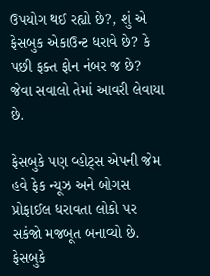ઉપયોગ થઈ રહ્યો છે?, શું એ ફેસબુક એકાઉન્ટ ધરાવે છે? કે પછી ફક્ત ફોન નંબર જ છે? જેવા સવાલો તેમાં આવરી લેવાયા છે.

ફેસબુકે પણ વ્હોટ્સ એપની જેમ હવે ફેક ન્યૂઝ અને બોગસ પ્રોફાઈલ ધરાવતા લોકો પર સકંજો મજબૂત બનાવ્યો છે. ફેસબુકે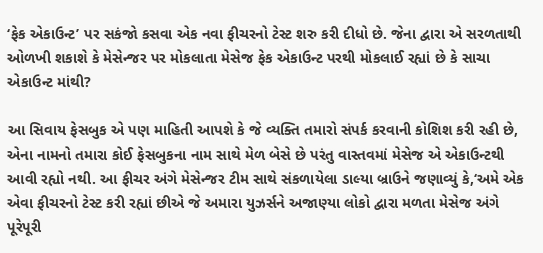‘ફેક એકાઉન્ટ’ પર સકંજો કસવા એક નવા ફીચરનો ટેસ્ટ શરુ કરી દીધો છે. જેના દ્વારા એ સરળતાથી ઓળખી શકાશે કે મેસેન્જર પર મોકલાતા મેસેજ ફેક એકાઉન્ટ પરથી મોકલાઈ રહ્યાં છે કે સાચા એકાઉન્ટ માંથી?

આ સિવાય ફેસબુક એ પણ માહિતી આપશે કે જે વ્યક્તિ તમારો સંપર્ક કરવાની કોશિશ કરી રહી છે, એના નામનો તમારા કોઈ ફેસબુકના નામ સાથે મેળ બેસે છે પરંતુ વાસ્તવમાં મેસેજ એ એકાઉન્ટથી આવી રહ્યો નથી. આ ફીચર અંગે મેસેન્જર ટીમ સાથે સંકળાયેલા ડાલ્યા બ્રાઉને જણાવ્યું કે,‘અમે એક એવા ફીચરનો ટેસ્ટ કરી રહ્યાં છીએ જે અમારા યુઝર્સને અજાણ્યા લોકો દ્વારા મળતા મેસેજ અંગે પૂરેપૂરી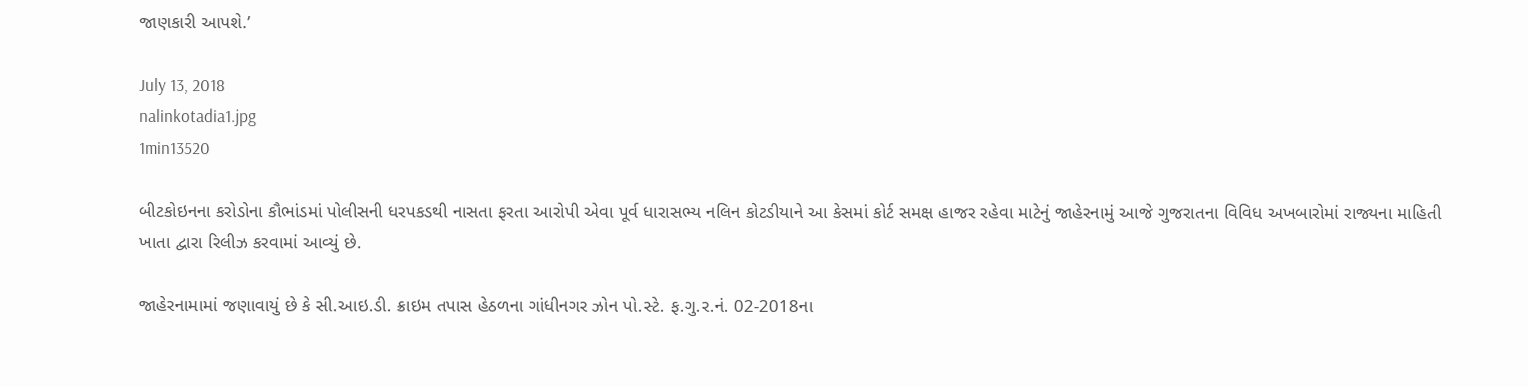જાણકારી આપશે.’

July 13, 2018
nalinkotadia1.jpg
1min13520

બીટકોઇનના કરોડોના કૌભાંડમાં પોલીસની ધરપકડથી નાસતા ફરતા આરોપી એવા પૂર્વ ધારાસભ્ય નલિન કોટડીયાને આ કેસમાં કોર્ટ સમક્ષ હાજર રહેવા માટેનું જાહેરનામું આજે ગુજરાતના વિવિધ અખબારોમાં રાજ્યના માહિતી ખાતા દ્વારા રિલીઝ કરવામાં આવ્યું છે.

જાહેરનામામાં જણાવાયું છે કે સી.આઇ.ડી. ક્રાઇમ તપાસ હેઠળના ગાંધીનગર ઝોન પો.સ્ટે. ફ.ગુ.ર.નં. 02-2018ના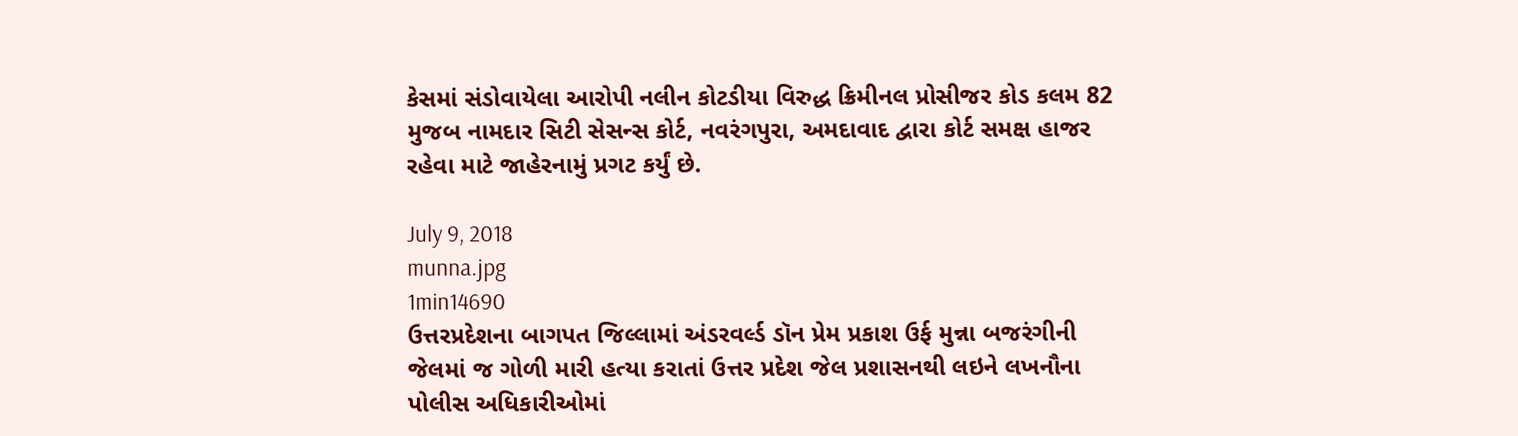કેસમાં સંડોવાયેલા આરોપી નલીન કોટડીયા વિરુદ્ધ ક્રિમીનલ પ્રોસીજર કોડ કલમ 82 મુજબ નામદાર સિટી સેસન્સ કોર્ટ, નવરંગપુરા, અમદાવાદ દ્વારા કોર્ટ સમક્ષ હાજર રહેવા માટે જાહેરનામું પ્રગટ કર્યું છે.

July 9, 2018
munna.jpg
1min14690
ઉત્તરપ્રદેશના બાગપત જિલ્લામાં અંડરવર્લ્ડ ડૉન પ્રેમ પ્રકાશ ઉર્ફ મુન્ના બજરંગીની જેલમાં જ ગોળી મારી હત્યા કરાતાં ઉત્તર પ્રદેશ જેલ પ્રશાસનથી લઇને લખનૌના પોલીસ અધિકારીઓમાં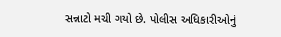સન્નાટો મચી ગયો છે. પોલીસ અધિકારીઓનું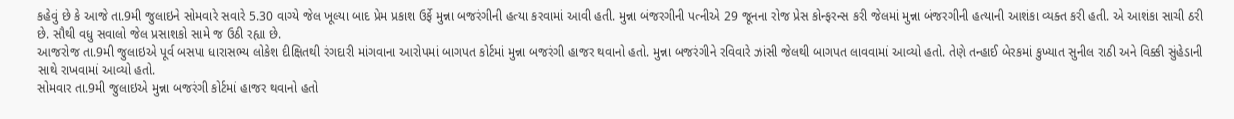કહેવું છે કે આજે તા.9મી જુલાઇને સોમવારે સવારે 5.30 વાગ્યે જેલ ખૂલ્યા બાદ પ્રેમ પ્રકાશ ઉર્ફે મુન્ના બજરંગીની હત્યા કરવામાં આવી હતી. મુન્ના બંજરગીની પત્નીએ 29 જૂનના રોજ પ્રેસ કોન્ફરન્સ કરી જેલમાં મુન્ના બંજરગીની હત્યાની આશંકા વ્યક્ત કરી હતી. એ આશંકા સાચી ઠરી છે. સૌથી વધુ સવાલો જેલ પ્રસાશકો સામે જ ઉઠી રહ્યા છે.
આજરોજ તા.9મી જુલાઇએ પૂર્વ બસપા ધારાસભ્ય લોકેશ દીક્ષિતથી રંગદારી માંગવાના આરોપમાં બાગપત કોર્ટમાં મુન્ના બજરંગી હાજર થવાનો હતો. મુન્ના બજરંગીને રવિવારે ઝાંસી જેલથી બાગપત લાવવામાં આવ્યો હતો. તેણે તન્હાઈ બેરકમાં કુખ્યાત સુનીલ રાઠી અને વિક્કી સુંહેડાની સાથે રાખવામાં આવ્યો હતો.
સોમવાર તા.9મી જુલાઇએ મુન્ના બજરંગી કોર્ટમાં હાજર થવાનો હતો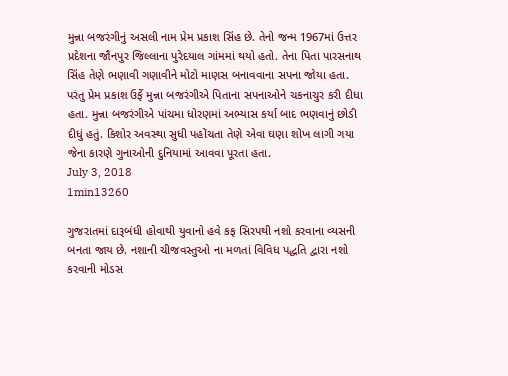મુન્ના બજરંગીનું અસલી નામ પ્રેમ પ્રકાશ સિંહ છે. તેનો જન્મ 1967માં ઉત્તર પ્રદેશના જૌનપુર જિલ્લાના પુરેદયાલ ગાંમમાં થયો હતો. તેના પિતા પારસનાથ સિંહ તેણે ભણાવી ગણાવીને મોટો માણસ બનાવવાના સપના જોયા હતા. પરંતુ પ્રેમ પ્રકાશ ઉર્ફે મુન્ના બજરંગીએ પિતાના સપનાઓને ચકનાચુર કરી દીધા હતા. મુન્ના બજરંગીએ પાંચમા ધોરણમાં અભ્યાસ કર્યા બાદ ભણવાનું છોડી દીધું હતું. કિશોર અવસ્થા સુધી પહોંચતા તેણે એવા ઘણા શોખ લાગી ગયા જેના કારણે ગુનાઓની દુનિયામાં આવવા પૂરતા હતા.
July 3, 2018
1min13260

ગુજરાતમાં દારૂબંધી હોવાથી યુવાનો હવે કફ સિરપથી નશો કરવાના વ્યસની બનતા જાય છે. નશાની ચીજવસ્તુઓ ના મળતાં વિવિધ પદ્ધતિ દ્વારા નશો કરવાની મોડસ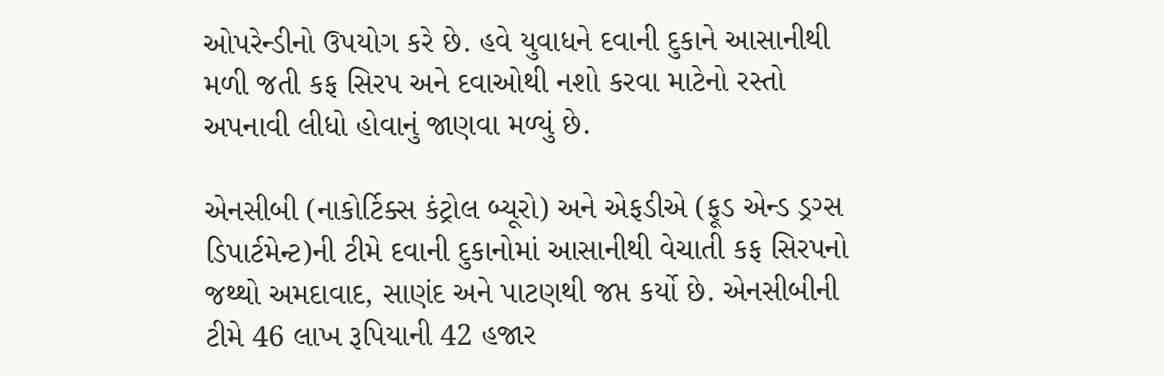ઓપરેન્ડીનો ઉપયોગ કરે છે. હવે યુવાધને દવાની દુકાને આસાનીથી મળી જતી કફ સિરપ અને દવાઓથી નશો કરવા માટેનો રસ્તો અપનાવી લીધો હોવાનું જાણવા મળ્યું છે.

એનસીબી (નાકોર્ટિક્સ કંટ્રોલ બ્યૂરો) અને એફડીએ (ફૂડ એન્ડ ડ્રગ્સ ડિપાર્ટમેન્ટ)ની ટીમે દવાની દુકાનોમાં આસાનીથી વેચાતી કફ સિરપનો જથ્થો અમદાવાદ, સાણંદ અને પાટણથી જપ્ત કર્યો છે. એનસીબીની ટીમે 46 લાખ રૂપિયાની 42 હજાર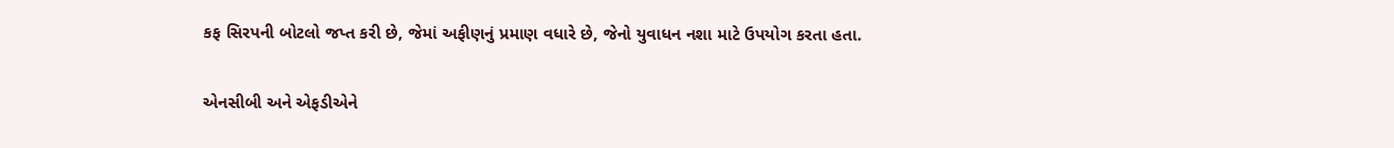કફ સિરપની બોટલો જપ્ત કરી છે, જેમાં અફીણનું પ્રમાણ વધારે છે, જેનો યુવાધન નશા માટે ઉપયોગ કરતા હતા.

એનસીબી અને એફડીએને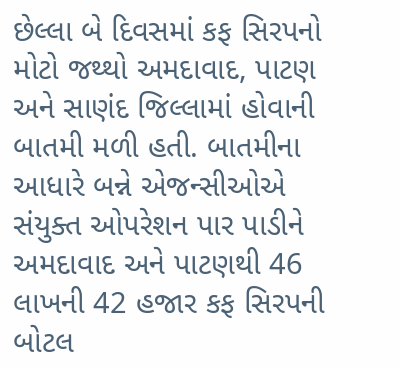છેલ્લા બે દિવસમાં કફ સિરપનો મોટો જથ્થો અમદાવાદ, પાટણ અને સાણંદ જિલ્લામાં હોવાની બાતમી મળી હતી. બાતમીના આધારે બન્ને એજન્સીઓએ સંયુક્ત ઓપરેશન પાર પાડીને અમદાવાદ અને પાટણથી 46 લાખની 42 હજાર કફ સિરપની બોટલ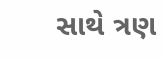સાથે ત્રણ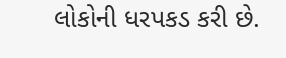લોકોની ધરપકડ કરી છે.